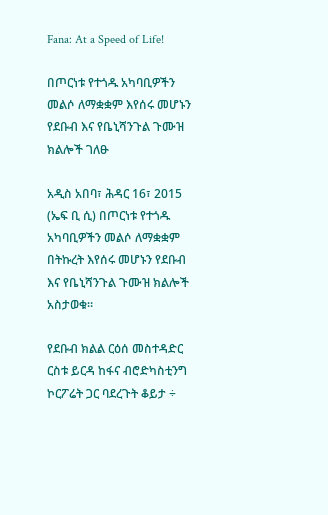Fana: At a Speed of Life!

በጦርነቱ የተጎዱ አካባቢዎችን መልሶ ለማቋቋም እየሰሩ መሆኑን የደቡብ እና የቤኒሻንጉል ጉሙዝ ክልሎች ገለፁ

አዲስ አበባ፣ ሕዳር 16፣ 2015 (ኤፍ ቢ ሲ) በጦርነቱ የተጎዱ አካባቢዎችን መልሶ ለማቋቋም በትኩረት እየሰሩ መሆኑን የደቡብ እና የቤኒሻንጉል ጉሙዝ ክልሎች አስታወቁ።

የደቡብ ክልል ርዕሰ መስተዳድር ርስቱ ይርዳ ከፋና ብሮድካስቲንግ ኮርፖሬት ጋር ባደረጉት ቆይታ ÷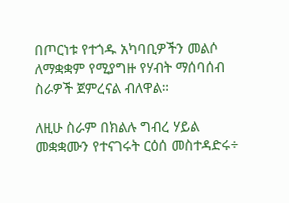በጦርነቱ የተጎዱ አካባቢዎችን መልሶ ለማቋቋም የሚያግዙ የሃብት ማሰባሰብ ስራዎች ጀምረናል ብለዋል።

ለዚሁ ስራም በክልሉ ግብረ ሃይል መቋቋሙን የተናገሩት ርዕሰ መስተዳድሩ÷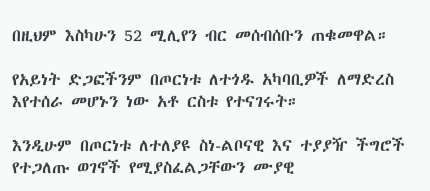በዚህም እስካሁን 52 ሚሊየን ብር መሰብሰቡን ጠቁመዋል።

የአይነት ድጋፎችንም በጦርነቱ ለተጎዱ አካባቢዎች ለማድረስ እየተሰራ መሆኑን ነው አቶ ርስቱ የተናገሩት።

እንዲሁም በጦርነቱ ለተለያዩ ስነ-ልቦናዊ እና ተያያዥ ችግሮች የተጋለጡ ወገኖች የሚያስፈልጋቸውን ሙያዊ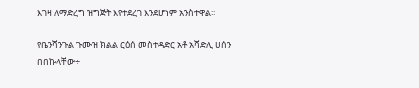እገዛ ለማድረግ ዝግጅት እየተደረገ እንደሆነም አንስተዋል፡፡

የቤንሻንጉል ጉሙዝ ክልል ርዕሰ መስተዳድር አቶ አሻድሊ ሀሰን በበኩላቸው÷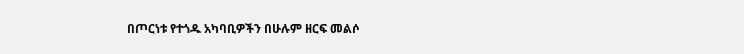በጦርነቱ የተጎዱ አካባቢዎችን በሁሉም ዘርፍ መልሶ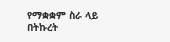የማቋቋም ስራ ላይ በትኩረት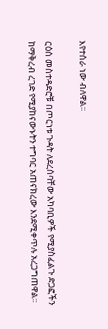እየተሰራ ነው ብለዋል፡፡

ርዕሰ መስተዳድሮቹ በጦርነቱ ጉዳት ለደረሰባቸው አካባቢዎች የሚያስፈልጉ ድጋፎችን ከማቅረብ ረገድ የሚያከናውኑትን ተግባር አጠናክረው እንደሚቀጥሉ አረጋግጠዋል፡፡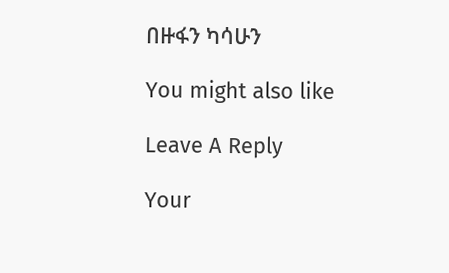በዙፋን ካሳሁን

You might also like

Leave A Reply

Your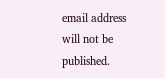email address will not be published.